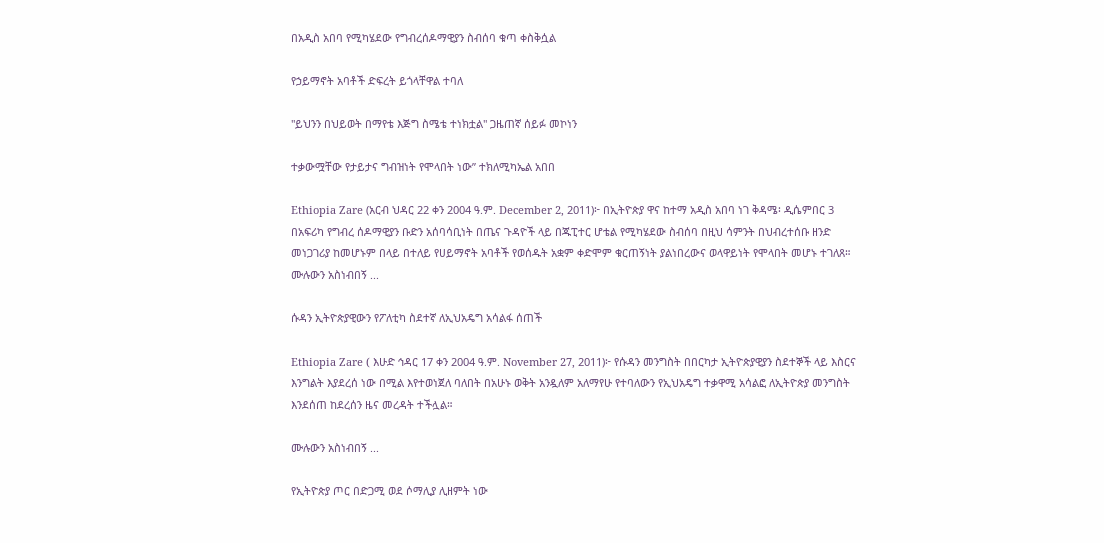በአዲስ አበባ የሚካሄደው የግብረሰዶማዊያን ስብሰባ ቁጣ ቀስቅሷል

የኃይማኖት አባቶች ድፍረት ይጎላቸዋል ተባለ

"ይህንን በህይወት በማየቴ እጅግ ስሜቴ ተነክቷል" ጋዜጠኛ ሰይፉ መኮነን

ተቃውሟቸው የታይታና ግብዝነት የሞላበት ነው” ተክለሚካኤል አበበ

Ethiopia Zare (አርብ ህዳር 22 ቀን 2004 ዓ.ም. December 2, 2011)፦ በኢትዮጵያ ዋና ከተማ አዲስ አበባ ነገ ቅዳሜ፡ ዲሴምበር 3 በአፍሪካ የግብረ ሰዶማዊያን ቡድን አሰባሳቢነት በጤና ጉዳዮች ላይ በጁፒተር ሆቴል የሚካሄደው ስብሰባ በዚህ ሳምንት በህብረተሰቡ ዘንድ መነጋገሪያ ከመሆኑም በላይ በተለይ የሀይማኖት አባቶች የወሰዱት አቋም ቀድሞም ቁርጠኝነት ያልነበረውና ወላዋይነት የሞላበት መሆኑ ተገለጸ። ሙሉውን አስነብበኝ ...

ሱዳን ኢትዮጵያዊውን የፖለቲካ ስደተኛ ለኢህአዴግ አሳልፋ ሰጠች

Ethiopia Zare ( እሁድ ኅዳር 17 ቀን 2004 ዓ.ም. November 27, 2011)፦ የሱዳን መንግስት በበርካታ ኢትዮጵያዊያን ስደተኞች ላይ እስርና እንግልት እያደረሰ ነው በሚል እየተወነጀለ ባለበት በአሁኑ ወቅት አንዷለም አለማየሁ የተባለውን የኢህአዴግ ተቃዋሚ አሳልፎ ለኢትዮጵያ መንግስት እንደሰጠ ከደረሰን ዜና መረዳት ተችሏል።

ሙሉውን አስነብበኝ ...

የኢትዮጵያ ጦር በድጋሚ ወደ ሶማሊያ ሊዘምት ነው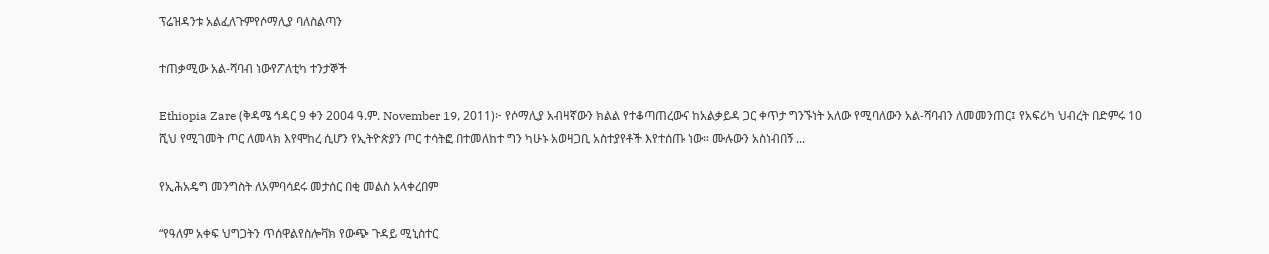ፕሬዝዳንቱ አልፈለጉምየሶማሊያ ባለስልጣን

ተጠቃሚው አል-ሻባብ ነውየፖለቲካ ተንታኞች

Ethiopia Zare (ቅዳሜ ኅዳር 9 ቀን 2004 ዓ.ም. November 19, 2011)፦ የሶማሊያ አብዛኛውን ክልል የተቆጣጠረውና ከአልቃይዳ ጋር ቀጥታ ግንኙነት አለው የሚባለውን አል-ሻባብን ለመመንጠር፤ የአፍሪካ ህብረት በድምሩ 10 ሺህ የሚገመት ጦር ለመላክ እየሞከረ ሲሆን የኢትዮጵያን ጦር ተሳትፎ በተመለከተ ግን ካሁኑ አወዛጋቢ አስተያየቶች እየተሰጡ ነው። ሙሉውን አስነብበኝ ...

የኢሕአዴግ መንግስት ለአምባሳደሩ መታሰር በቂ መልስ አላቀረበም

“የዓለም አቀፍ ህግጋትን ጥሰዋልየስሎቫክ የውጭ ጉዳይ ሚኒስተር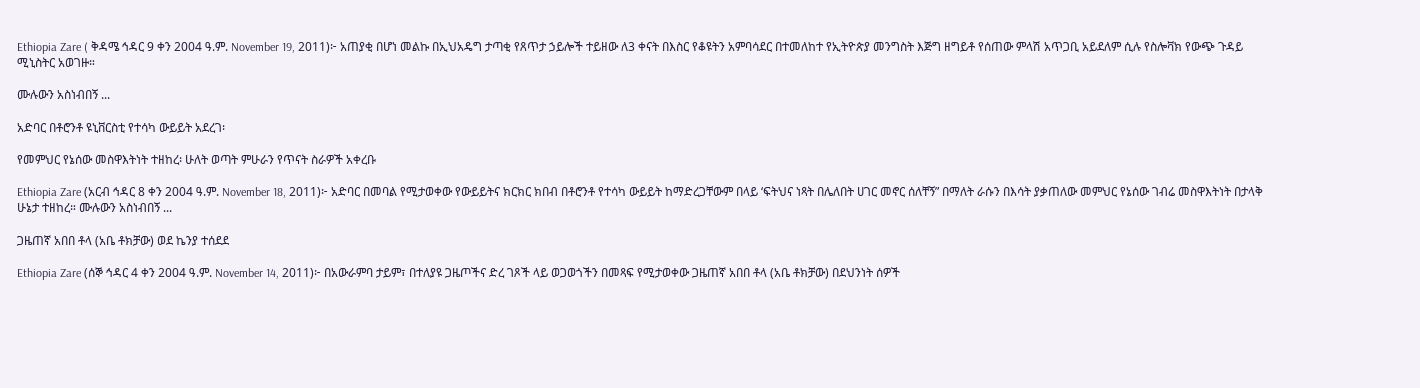Ethiopia Zare ( ቅዳሜ ኅዳር 9 ቀን 2004 ዓ.ም. November 19, 2011)፦ አጠያቂ በሆነ መልኩ በኢህአዴግ ታጣቂ የጸጥታ ኃይሎች ተይዘው ለ3 ቀናት በእስር የቆዩትን አምባሳደር በተመለከተ የኢትዮጵያ መንግስት እጅግ ዘግይቶ የሰጠው ምላሽ አጥጋቢ አይደለም ሲሉ የስሎቫክ የውጭ ጉዳይ ሚኒስትር አወገዙ።

ሙሉውን አስነብበኝ ...

አድባር በቶሮንቶ ዩኒቨርስቲ የተሳካ ውይይት አደረገ፡

የመምህር የኔሰው መስዋእትነት ተዘከረ፡ ሁለት ወጣት ምሁራን የጥናት ስራዎች አቀረቡ

Ethiopia Zare (አርብ ኅዳር 8 ቀን 2004 ዓ.ም. November 18, 2011)፦ አድባር በመባል የሚታወቀው የውይይትና ክርክር ክበብ በቶሮንቶ የተሳካ ውይይት ከማድረጋቸውም በላይ ‘ፍትህና ነጻት በሌለበት ሀገር መኖር ሰለቸኝ” በማለት ራሱን በእሳት ያቃጠለው መምህር የኔሰው ገብሬ መስዋእትነት በታላቅ ሁኔታ ተዘከረ። ሙሉውን አስነብበኝ ...

ጋዜጠኛ አበበ ቶላ (አቤ ቶክቻው) ወደ ኬንያ ተሰደደ

Ethiopia Zare (ሰኞ ኅዳር 4 ቀን 2004 ዓ.ም. November 14, 2011)፦ በአውራምባ ታይም፣ በተለያዩ ጋዜጦችና ድረ ገጾች ላይ ወጋወጎችን በመጻፍ የሚታወቀው ጋዜጠኛ አበበ ቶላ (አቤ ቶክቻው) በደህንነት ሰዎች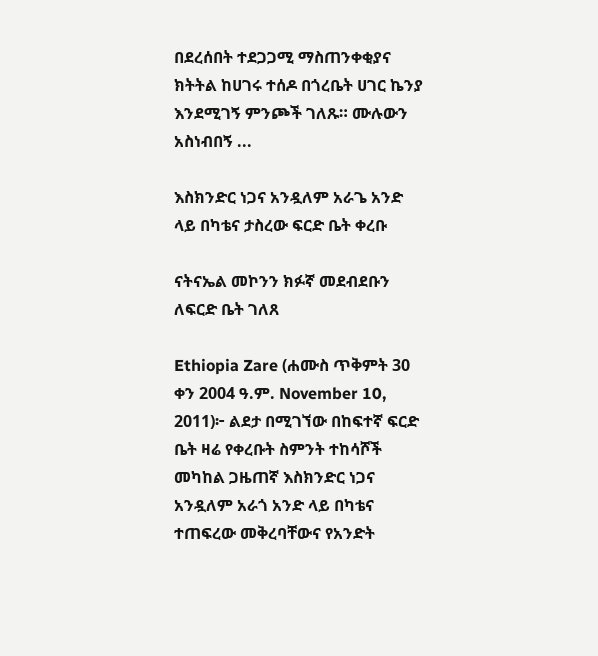በደረሰበት ተደጋጋሚ ማስጠንቀቂያና ክትትል ከሀገሩ ተሰዶ በጎረቤት ሀገር ኬንያ እንደሚገኝ ምንጮች ገለጹ። ሙሉውን አስነብበኝ ...

እስክንድር ነጋና አንዷለም አራጌ አንድ ላይ በካቴና ታስረው ፍርድ ቤት ቀረቡ

ናትናኤል መኮንን ክፉኛ መደብደቡን ለፍርድ ቤት ገለጸ

Ethiopia Zare (ሐሙስ ጥቅምት 30 ቀን 2004 ዓ.ም. November 10, 2011)፦ ልደታ በሚገኘው በከፍተኛ ፍርድ ቤት ዛሬ የቀረቡት ስምንት ተከሳሾች መካከል ጋዜጠኛ እስክንድር ነጋና አንዷለም አራጎ አንድ ላይ በካቴና ተጠፍረው መቅረባቸውና የአንድት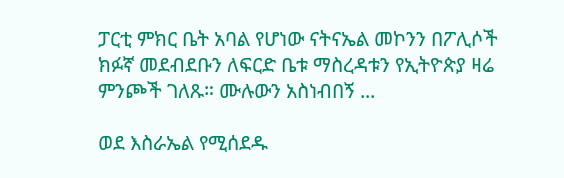ፓርቲ ምክር ቤት አባል የሆነው ናትናኤል መኮንን በፖሊሶች ክፉኛ መደብደቡን ለፍርድ ቤቱ ማስረዳቱን የኢትዮጵያ ዛሬ ምንጮች ገለጹ። ሙሉውን አስነብበኝ ...

ወደ እስራኤል የሚሰደዱ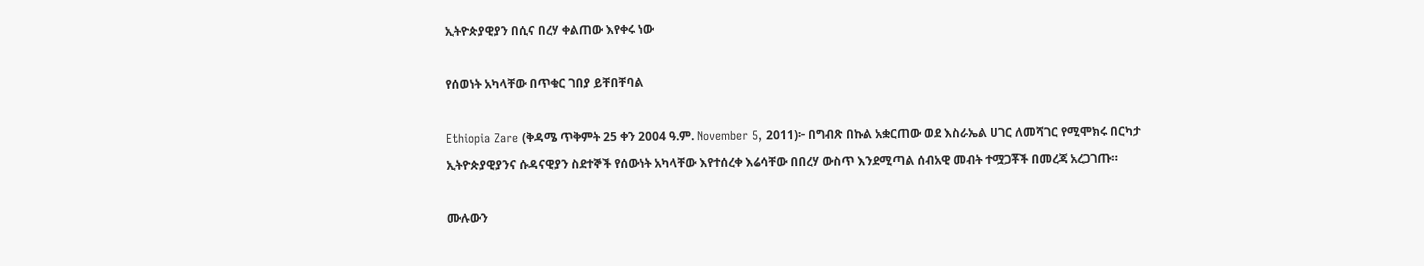ኢትዮጵያዊያን በሲና በረሃ ቀልጠው እየቀሩ ነው

የሰወነት አካላቸው በጥቁር ገበያ ይቸበቸባል

Ethiopia Zare (ቅዳሜ ጥቅምት 25 ቀን 2004 ዓ.ም. November 5, 2011)፦ በግብጽ በኩል አቋርጠው ወደ እስራኤል ሀገር ለመሻገር የሚሞክሩ በርካታ ኢትዮጵያዊያንና ሱዳናዊያን ስደተኞች የሰውነት አካላቸው እየተሰረቀ እሬሳቸው በበረሃ ውስጥ እንደሚጣል ሰብአዊ መብት ተሟጋቾች በመረጃ አረጋገጡ።

ሙሉውን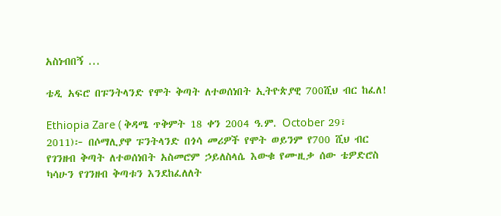አስነብበኝ ...

ቴዲ አፍሮ በፑንትላንድ የሞት ቅጣት ለተወሰነበት ኢትዮጵያዊ 700ሺህ ብር ከፈለ!

Ethiopia Zare ( ቅዳሜ ጥቅምት 18 ቀን 2004 ዓ.ም. October 29፣ 2011)፦ በሶማሊያዋ ፑንትላንድ በጎሳ መሪዎች የሞት ወይንም የ700 ሺህ ብር የገንዘብ ቅጣት ለተወሰነበት አስመሮም ኃይለስላሴ እውቁ የሙዚቃ ሰው ቴዎድሮስ ካሳሁን የገንዘብ ቅጣቱን እንደከፈለለት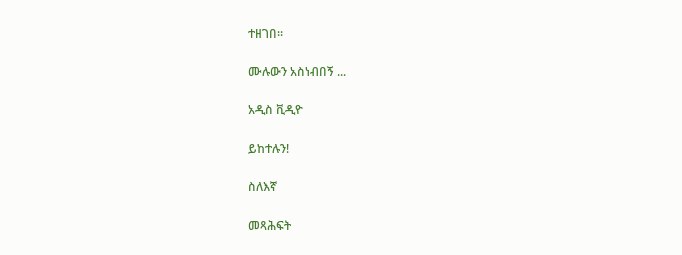ተዘገበ።

ሙሉውን አስነብበኝ ...

አዲስ ቪዲዮ

ይከተሉን!

ስለእኛ

መጻሕፍት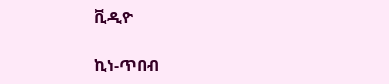ቪዲዮ

ኪነ-ጥበብ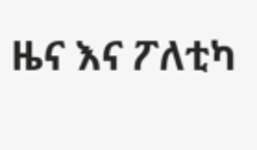ዜና እና ፖለቲካ